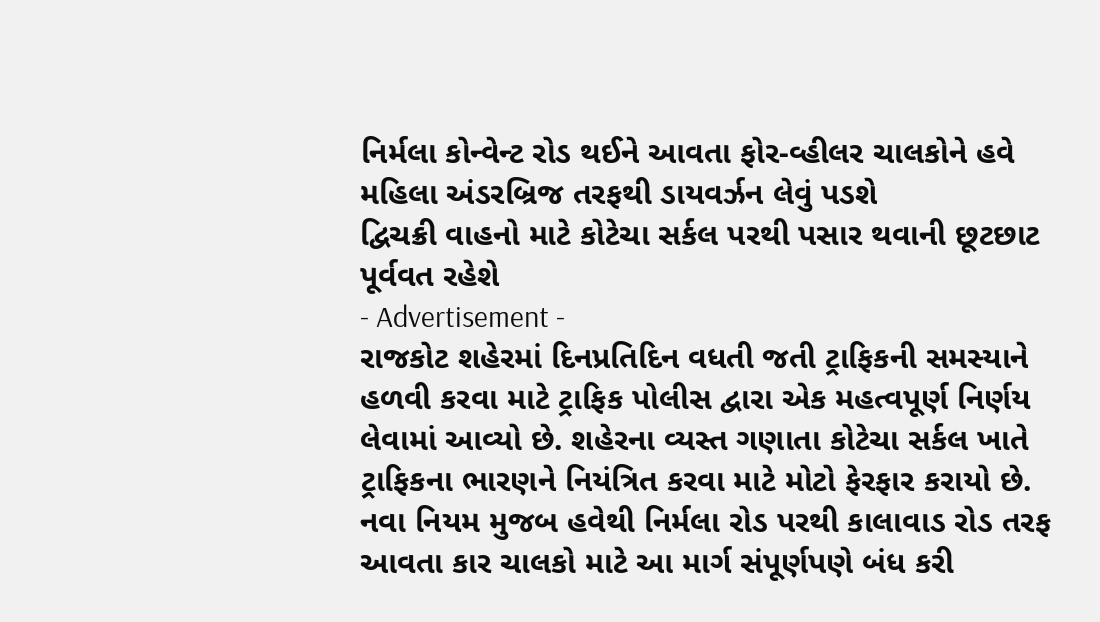નિર્મલા કોન્વેન્ટ રોડ થઈને આવતા ફોર-વ્હીલર ચાલકોને હવે મહિલા અંડરબ્રિજ તરફથી ડાયવર્ઝન લેવું પડશે
દ્વિચક્રી વાહનો માટે કોટેચા સર્કલ પરથી પસાર થવાની છૂટછાટ પૂર્વવત રહેશે
- Advertisement -
રાજકોટ શહેરમાં દિનપ્રતિદિન વધતી જતી ટ્રાફિકની સમસ્યાને હળવી કરવા માટે ટ્રાફિક પોલીસ દ્વારા એક મહત્વપૂર્ણ નિર્ણય લેવામાં આવ્યો છે. શહેરના વ્યસ્ત ગણાતા કોટેચા સર્કલ ખાતે ટ્રાફિકના ભારણને નિયંત્રિત કરવા માટે મોટો ફેરફાર કરાયો છે. નવા નિયમ મુજબ હવેથી નિર્મલા રોડ પરથી કાલાવાડ રોડ તરફ આવતા કાર ચાલકો માટે આ માર્ગ સંપૂર્ણપણે બંધ કરી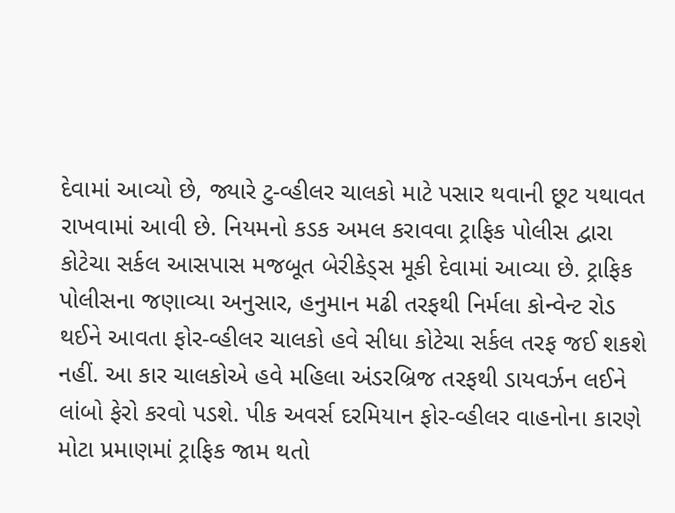દેવામાં આવ્યો છે, જ્યારે ટુ-વ્હીલર ચાલકો માટે પસાર થવાની છૂટ યથાવત રાખવામાં આવી છે. નિયમનો કડક અમલ કરાવવા ટ્રાફિક પોલીસ દ્વારા કોટેચા સર્કલ આસપાસ મજબૂત બેરીકેડ્સ મૂકી દેવામાં આવ્યા છે. ટ્રાફિક પોલીસના જણાવ્યા અનુસાર, હનુમાન મઢી તરફથી નિર્મલા કોન્વેન્ટ રોડ થઈને આવતા ફોર-વ્હીલર ચાલકો હવે સીધા કોટેચા સર્કલ તરફ જઈ શકશે નહીં. આ કાર ચાલકોએ હવે મહિલા અંડરબ્રિજ તરફથી ડાયવર્ઝન લઈને લાંબો ફેરો કરવો પડશે. પીક અવર્સ દરમિયાન ફોર-વ્હીલર વાહનોના કારણે મોટા પ્રમાણમાં ટ્રાફિક જામ થતો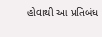હોવાથી આ પ્રતિબંધ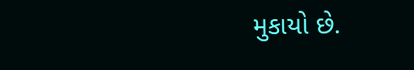મુકાયો છે.